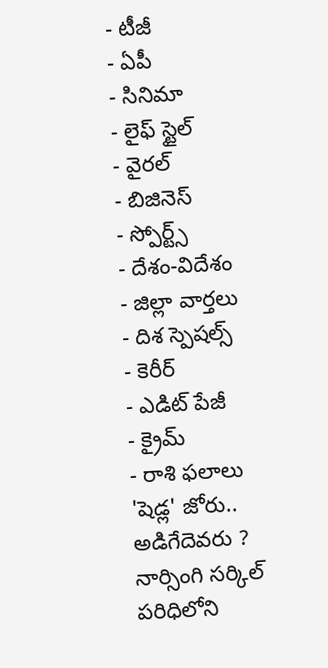- టీజీ
- ఏపీ
- సినిమా
- లైఫ్ స్టైల్
- వైరల్
- బిజినెస్
- స్పోర్ట్స్
- దేశం-విదేశం
- జిల్లా వార్తలు
- దిశ స్పెషల్స్
- కెరీర్
- ఎడిట్ పేజీ
- క్రైమ్
- రాశి ఫలాలు
'షెడ్ల' జోరు.. అడిగేదెవరు ?
నార్సింగి సర్కిల్ పరిధిలోని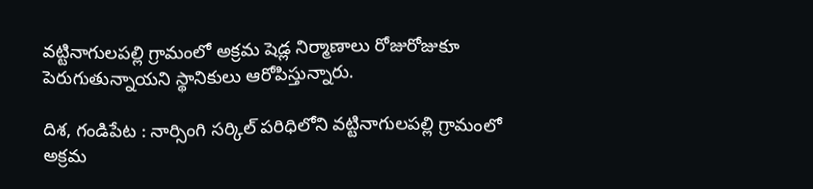వట్టినాగులపల్లి గ్రామంలో అక్రమ షెడ్ల నిర్మాణాలు రోజురోజుకూ పెరుగుతున్నాయని స్థానికులు ఆరోపిస్తున్నారు.

దిశ, గండిపేట : నార్సింగి సర్కిల్ పరిధిలోని వట్టినాగులపల్లి గ్రామంలో అక్రమ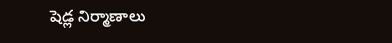షెడ్ల నిర్మాణాలు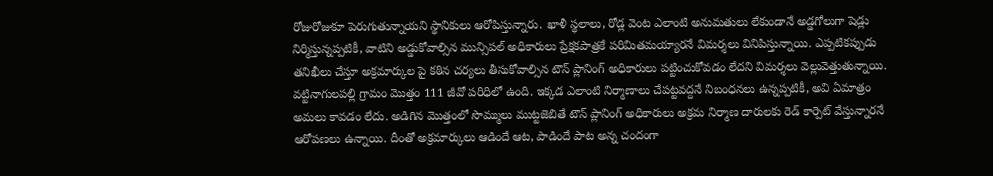రోజురోజుకూ పెరుగుతున్నాయని స్థానికులు ఆరోపిస్తున్నారు. ఖాళీ స్థలాలు, రోడ్ల వెంట ఎలాంటి అనుమతులు లేకుండానే అడ్డగోలుగా షెడ్లు నిర్మిస్తున్నప్పటికీ, వాటిని అడ్డుకోవాల్సిన మున్సిపల్ అధికారులు ప్రేక్షకపాత్రకే పరిమితమయ్యారనే విమర్శలు వినిపిస్తున్నాయి. ఎప్పటికప్పుడు తనిఖీలు చేస్తూ అక్రమార్కుల పై కఠిన చర్యలు తీసుకోవాల్సిన టౌన్ ప్లానింగ్ అధికారులు పట్టించుకోవడం లేదని విమర్శలు వెల్లువెత్తుతున్నాయి. వట్టినాగులపల్లి గ్రామం మొత్తం 111 జీవో పరిధిలో ఉంది. ఇక్కడ ఎలాంటి నిర్మాణాలు చేపట్టవద్దనే నిబంధనలు ఉన్నప్పటికీ, అవి ఏమాత్రం అమలు కావడం లేదు. అడిగిన మొత్తంలో సొమ్ములు ముట్టజెబితే టౌన్ ప్లానింగ్ అధికారులు అక్రమ నిర్మాణ దారులకు రెడ్ కార్పెట్ వేస్తున్నారనే ఆరోపణలు ఉన్నాయి. దీంతో అక్రమార్కులు ఆడిందే ఆట, పాడిందే పాట అన్న చందంగా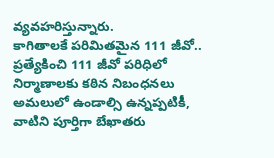వ్యవహరిస్తున్నారు.
కాగితాలకే పరిమితమైన 111 జీవో..
ప్రత్యేకించి 111 జీవో పరిధిలో నిర్మాణాలకు కఠిన నిబంధనలు అమలులో ఉండాల్సి ఉన్నప్పటికీ, వాటిని పూర్తిగా బేఖాతరు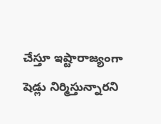చేస్తూ ఇష్టారాజ్యంగా షెడ్లు నిర్మిస్తున్నారని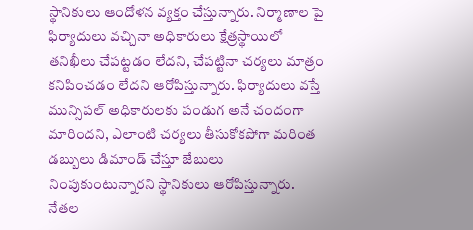స్థానికులు ఆందోళన వ్యక్తం చేస్తున్నారు. నిర్మాణాల పై ఫిర్యాదులు వచ్చినా అధికారులు క్షేత్రస్థాయిలో తనిఖీలు చేపట్టడం లేదని, చేపట్టినా చర్యలు మాత్రం కనిపించడం లేదని ఆరోపిస్తున్నారు. ఫిర్యాదులు వస్తే మున్సిపల్ అధికారులకు పండుగ అనే చందంగా మారిందని, ఎలాంటి చర్యలు తీసుకోకపోగా మరింత డబ్బులు డిమాండ్ చేస్తూ జేబులు నింపుకుంటున్నారని స్థానికులు ఆరోపిస్తున్నారు.
నేతల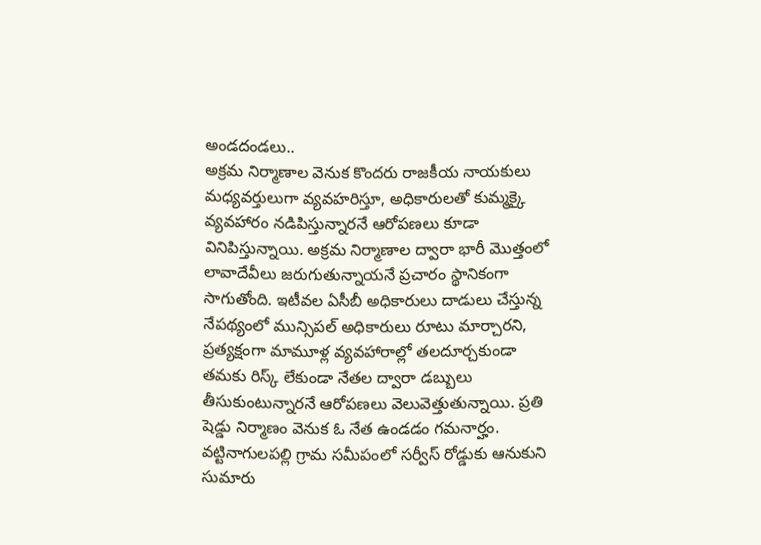అండదండలు..
అక్రమ నిర్మాణాల వెనుక కొందరు రాజకీయ నాయకులు మధ్యవర్తులుగా వ్యవహరిస్తూ, అధికారులతో కుమ్మక్కై వ్యవహారం నడిపిస్తున్నారనే ఆరోపణలు కూడా వినిపిస్తున్నాయి. అక్రమ నిర్మాణాల ద్వారా భారీ మొత్తంలో లావాదేవీలు జరుగుతున్నాయనే ప్రచారం స్థానికంగా సాగుతోంది. ఇటీవల ఏసీబీ అధికారులు దాడులు చేస్తున్న నేపథ్యంలో మున్సిపల్ అధికారులు రూటు మార్చారని, ప్రత్యక్షంగా మామూళ్ల వ్యవహారాల్లో తలదూర్చకుండా తమకు రిస్క్ లేకుండా నేతల ద్వారా డబ్బులు తీసుకుంటున్నారనే ఆరోపణలు వెలువెత్తుతున్నాయి. ప్రతి షెడ్డు నిర్మాణం వెనుక ఓ నేత ఉండడం గమనార్హం. వట్టినాగులపల్లి గ్రామ సమీపంలో సర్వీస్ రోడ్డుకు ఆనుకుని సుమారు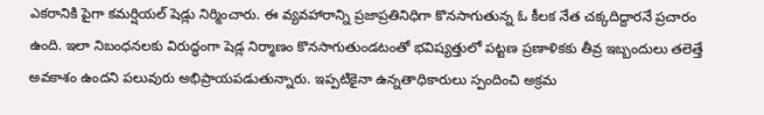ఎకరానికి పైగా కమర్షియల్ షెడ్లు నిర్మించారు. ఈ వ్యవహారాన్ని ప్రజాప్రతినిధిగా కొనసాగుతున్న ఓ కీలక నేత చక్కదిద్దారనే ప్రచారం ఉంది. ఇలా నిబంధనలకు విరుద్ధంగా షెడ్ల నిర్మాణం కొనసాగుతుండటంతో భవిష్యత్తులో పట్టణ ప్రణాళికకు తీవ్ర ఇబ్బందులు తలెత్తే అవకాశం ఉందని పలువురు అభిప్రాయపడుతున్నారు. ఇప్పటికైనా ఉన్నతాధికారులు స్పందించి అక్రమ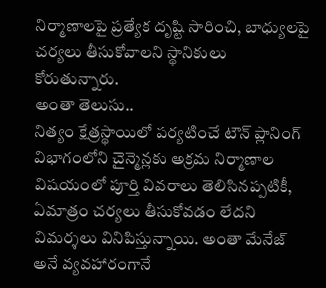నిర్మాణాలపై ప్రత్యేక దృష్టి సారించి, బాధ్యులపై చర్యలు తీసుకోవాలని స్థానికులు కోరుతున్నారు.
అంతా తెలుసు..
నిత్యం క్షేత్రస్థాయిలో పర్యటించే టౌన్ ప్లానింగ్ విభాగంలోని చైన్మెన్లకు అక్రమ నిర్మాణాల విషయంలో పూర్తి వివరాలు తెలిసినప్పటికీ, ఏమాత్రం చర్యలు తీసుకోవడం లేదని విమర్శలు వినిపిస్తున్నాయి. అంతా మేనేజ్ అనే వ్యవహారంగానే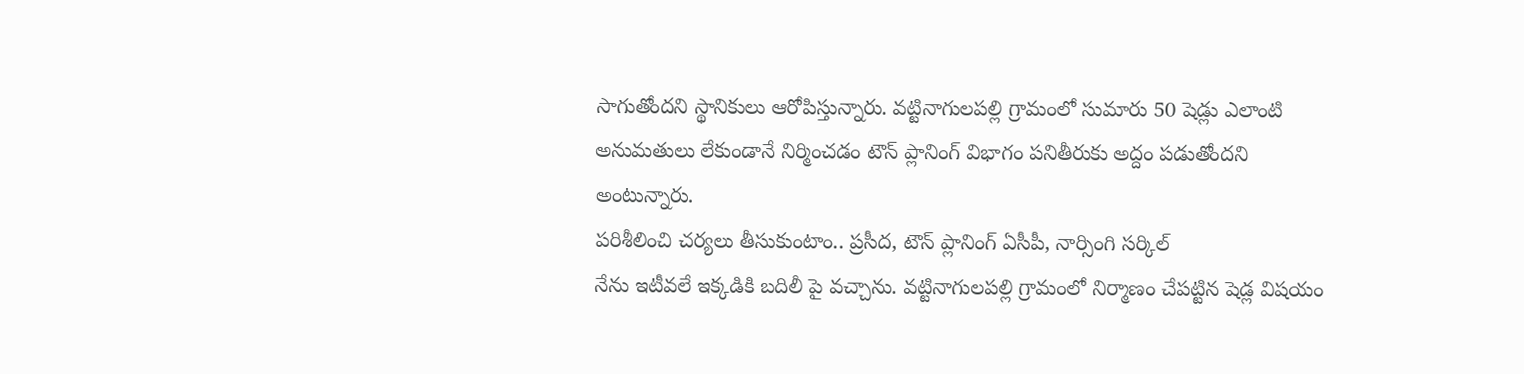సాగుతోందని స్థానికులు ఆరోపిస్తున్నారు. వట్టినాగులపల్లి గ్రామంలో సుమారు 50 షెడ్లు ఎలాంటి అనుమతులు లేకుండానే నిర్మించడం టౌన్ ప్లానింగ్ విభాగం పనితీరుకు అద్దం పడుతోందని అంటున్నారు.
పరిశీలించి చర్యలు తీసుకుంటాం.. ప్రసీద, టౌన్ ప్లానింగ్ ఏసీపీ, నార్సింగి సర్కిల్
నేను ఇటీవలే ఇక్కడికి బదిలీ పై వచ్చాను. వట్టినాగులపల్లి గ్రామంలో నిర్మాణం చేపట్టిన షెడ్ల విషయం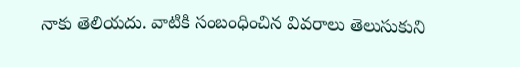నాకు తెలియదు. వాటికి సంబంధించిన వివరాలు తెలుసుకుని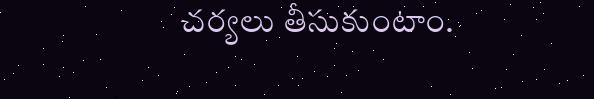చర్యలు తీసుకుంటాం.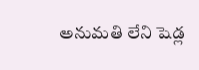అనుమతి లేని షెడ్ల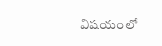విషయంలో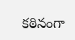కఠినంగా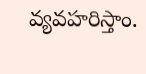వ్యవహరిస్తాం.